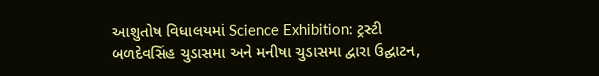આશુતોષ વિધાલયમાં Science Exhibition: ટ્રસ્ટી બળદેવસિંહ ચુડાસમા અને મનીષા ચુડાસમા દ્વારા ઉદ્ઘાટન,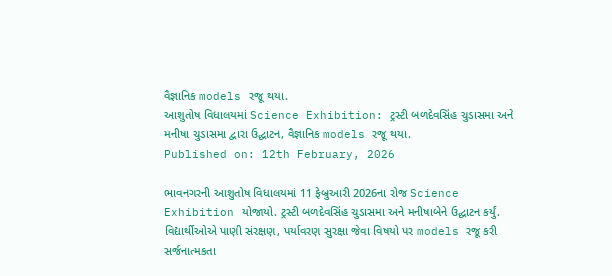વૈજ્ઞાનિક models રજૂ થયા.
આશુતોષ વિધાલયમાં Science Exhibition: ટ્રસ્ટી બળદેવસિંહ ચુડાસમા અને મનીષા ચુડાસમા દ્વારા ઉદ્ઘાટન, વૈજ્ઞાનિક models રજૂ થયા.
Published on: 12th February, 2026

ભાવનગરની આશુતોષ વિધાલયમાં 11 ફેબ્રુઆરી 2026ના રોજ Science Exhibition યોજાયો. ટ્રસ્ટી બળદેવસિંહ ચુડાસમા અને મનીષાબેને ઉદ્ઘાટન કર્યું. વિદ્યાર્થીઓએ પાણી સંરક્ષણ, પર્યાવરણ સુરક્ષા જેવા વિષયો પર models રજૂ કરી સર્જનાત્મકતા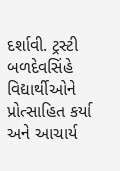દર્શાવી. ટ્રસ્ટી બળદેવસિંહે વિદ્યાર્થીઓને પ્રોત્સાહિત કર્યા અને આચાર્ય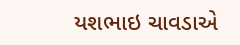યશભાઇ ચાવડાએ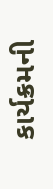કાર્યક્રમની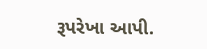રૂપરેખા આપી.